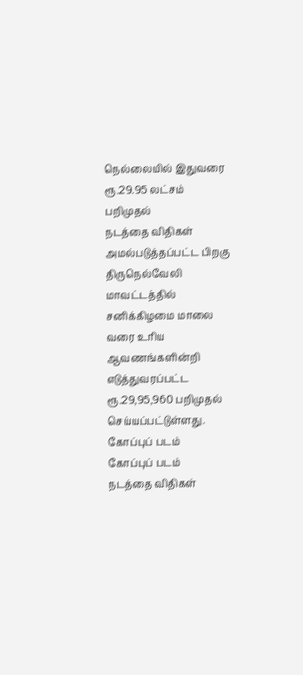நெல்லையில் இதுவரை ரூ.29.95 லட்சம் பறிமுதல்
நடத்தை விதிகள் அமல்படுத்தப்பட்ட பிறகு திருநெல்வேலி மாவட்டத்தில் சனிக்கிழமை மாலை வரை உரிய ஆவணங்களின்றி எடுத்துவரப்பட்ட ரூ.29,95,960 பறிமுதல் செய்யப்பட்டுள்ளது.
கோப்புப் படம்
கோப்புப் படம்
நடத்தை விதிகள்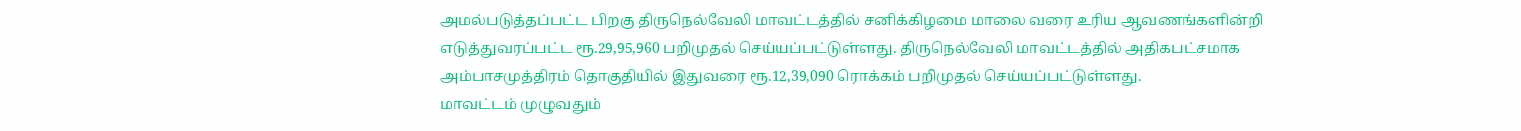அமல்படுத்தப்பட்ட பிறகு திருநெல்வேலி மாவட்டத்தில் சனிக்கிழமை மாலை வரை உரிய ஆவணங்களின்றி எடுத்துவரப்பட்ட ரூ.29,95,960 பறிமுதல் செய்யப்பட்டுள்ளது. திருநெல்வேலி மாவட்டத்தில் அதிகபட்சமாக அம்பாசமுத்திரம் தொகுதியில் இதுவரை ரூ.12,39,090 ரொக்கம் பறிமுதல் செய்யப்பட்டுள்ளது.
மாவட்டம் முழுவதும்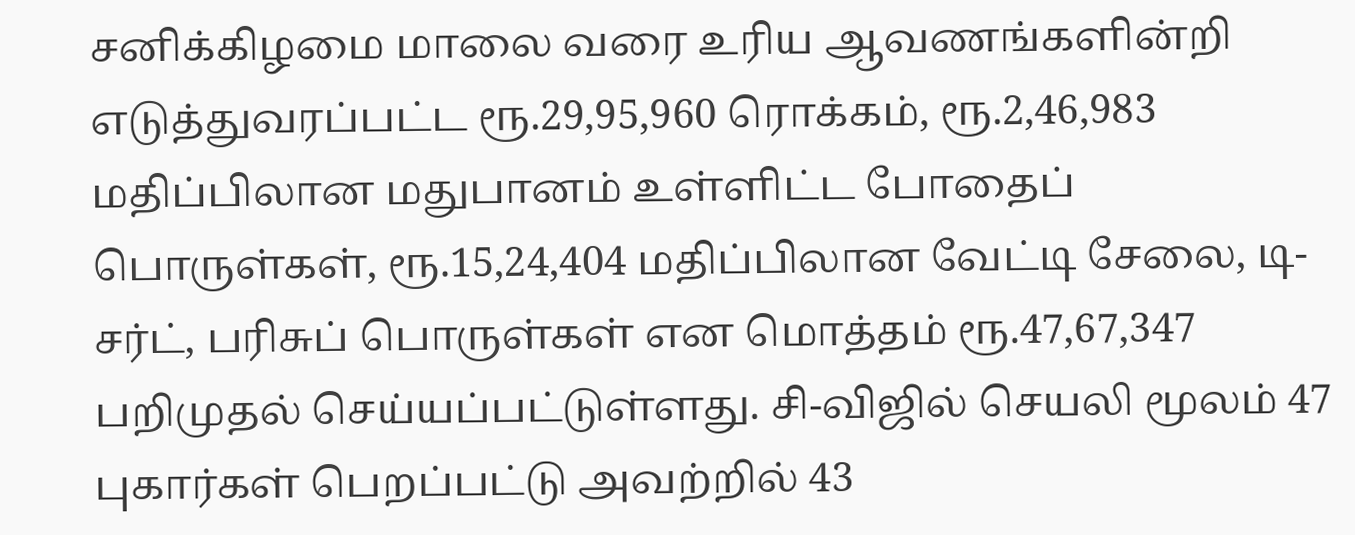சனிக்கிழமை மாலை வரை உரிய ஆவணங்களின்றி எடுத்துவரப்பட்ட ரூ.29,95,960 ரொக்கம், ரூ.2,46,983 மதிப்பிலான மதுபானம் உள்ளிட்ட போதைப் பொருள்கள், ரூ.15,24,404 மதிப்பிலான வேட்டி சேலை, டி-சர்ட், பரிசுப் பொருள்கள் என மொத்தம் ரூ.47,67,347 பறிமுதல் செய்யப்பட்டுள்ளது. சி-விஜில் செயலி மூலம் 47 புகார்கள் பெறப்பட்டு அவற்றில் 43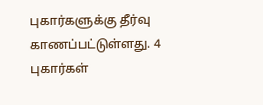புகார்களுக்கு தீர்வு காணப்பட்டுள்ளது. 4 புகார்கள்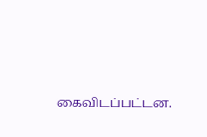கைவிடப்பட்டன.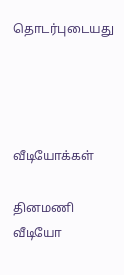தொடர்புடையது




வீடியோக்கள்

தினமணி வீடியோ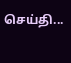செய்தி...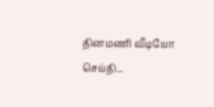தினமணி வீடியோ செய்தி...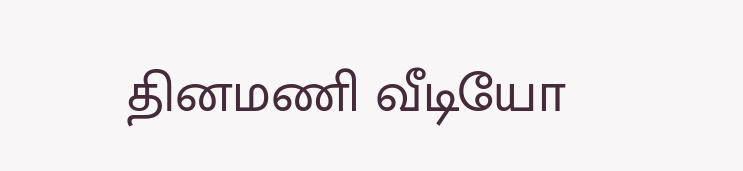தினமணி வீடியோ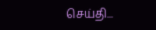செய்தி...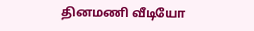தினமணி வீடியோ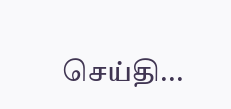செய்தி...